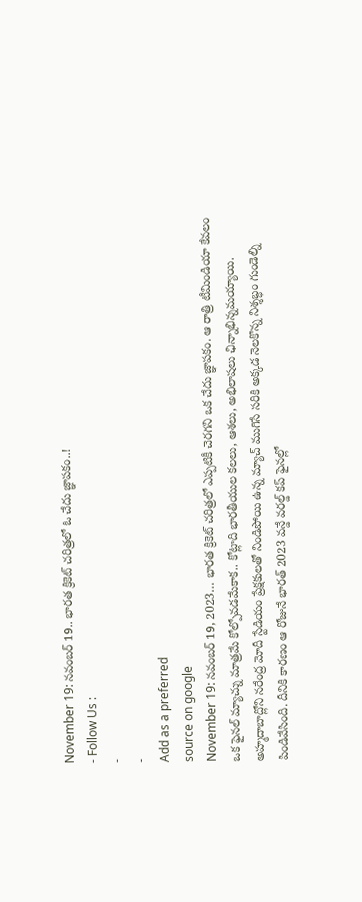November 19: నవంబర్ 19.. భారత క్రికెట్ చరిత్రలో ఓ చేదు జ్ఞాపకం..!
- Follow Us :
-
-
Add as a preferred
source on google
November 19: నవంబర్ 19, 2023… భారత క్రికెట్ చరిత్రలో ఎప్పటికీ చెరగని ఒక చేదు జ్ఞాపకం. ఆ రాత్రి టీమిండియా కేవలం ఒక ఫైనల్ మ్యాచ్ను మాత్రమే కోల్పోవడమేకాక.. కోట్లాది భారతీయుల కలలు, ఆశలు, అభిలాషలు ఛిన్నాభిన్నమయ్యాయి. అహ్మదాబాద్లోని నరేంద్ర మోదీ స్టేడియం ప్రేక్షకులతో నిండిపోయి ఉన్న మ్యాచ్ ముగిసే సరికి అక్కడ నెలకొన్న నిశ్శబ్ధం గుండెల్ని పిండివేసింది. దీనికి కారణం ఆ రోజునే భారత్ 2023 వన్డే వరల్డ్ కప్ ఫైనల్లో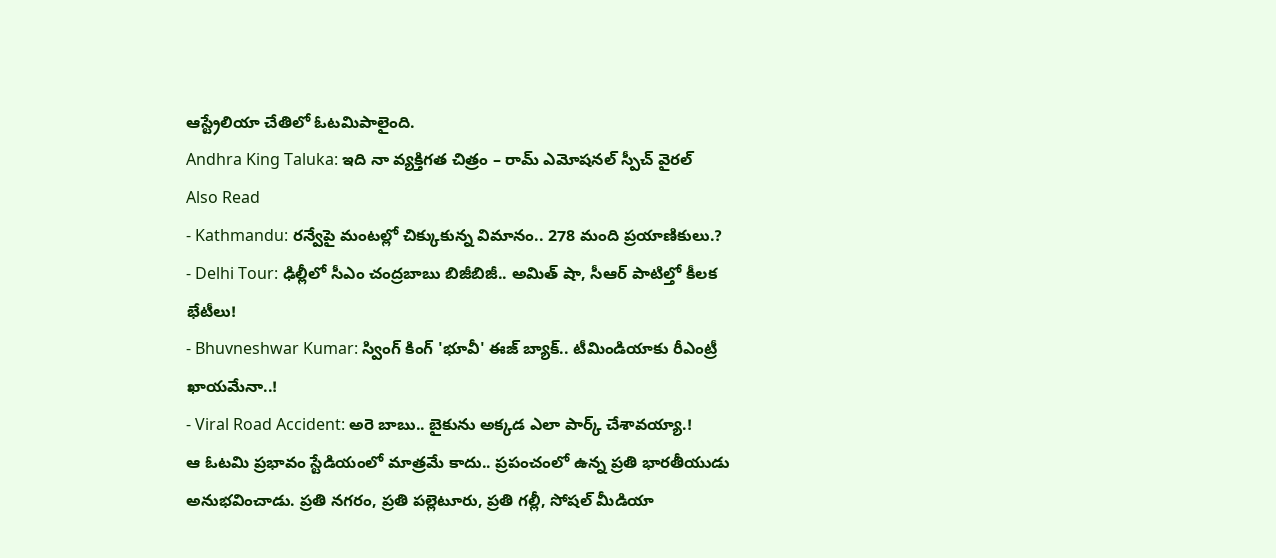ఆస్ట్రేలియా చేతిలో ఓటమిపాలైంది.
Andhra King Taluka: ఇది నా వ్యక్తిగత చిత్రం – రామ్ ఎమోషనల్ స్పీచ్ వైరల్
Also Read
- Kathmandu: రన్వేపై మంటల్లో చిక్కుకున్న విమానం.. 278 మంది ప్రయాణికులు.?
- Delhi Tour: ఢిల్లీలో సీఎం చంద్రబాబు బిజీబిజీ.. అమిత్ షా, సీఆర్ పాటిల్తో కీలక భేటీలు!
- Bhuvneshwar Kumar: స్వింగ్ కింగ్ 'భూవీ' ఈజ్ బ్యాక్.. టీమిండియాకు రీఎంట్రీ ఖాయమేనా..!
- Viral Road Accident: అరె బాబు.. బైకును అక్కడ ఎలా పార్క్ చేశావయ్యా.!
ఆ ఓటమి ప్రభావం స్టేడియంలో మాత్రమే కాదు.. ప్రపంచంలో ఉన్న ప్రతి భారతీయుడు అనుభవించాడు. ప్రతి నగరం, ప్రతి పల్లెటూరు, ప్రతి గల్లీ, సోషల్ మీడియా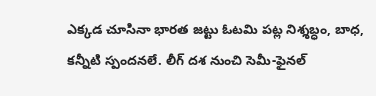ఎక్కడ చూసినా భారత జట్టు ఓటమి పట్ల నిశ్శబ్ధం, బాధ, కన్నీటి స్పందనలే. లీగ్ దశ నుంచి సెమీ-ఫైనల్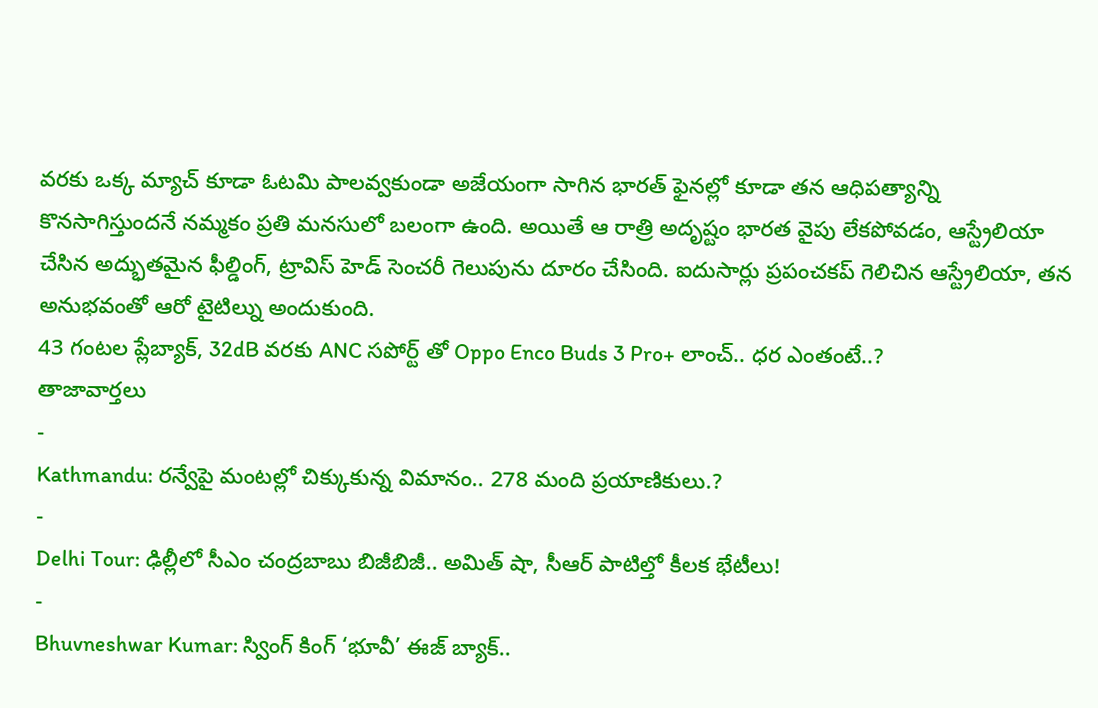వరకు ఒక్క మ్యాచ్ కూడా ఓటమి పాలవ్వకుండా అజేయంగా సాగిన భారత్ ఫైనల్లో కూడా తన ఆధిపత్యాన్ని కొనసాగిస్తుందనే నమ్మకం ప్రతి మనసులో బలంగా ఉంది. అయితే ఆ రాత్రి అదృష్టం భారత వైపు లేకపోవడం, ఆస్ట్రేలియా చేసిన అద్భుతమైన ఫీల్డింగ్, ట్రావిస్ హెడ్ సెంచరీ గెలుపును దూరం చేసింది. ఐదుసార్లు ప్రపంచకప్ గెలిచిన ఆస్ట్రేలియా, తన అనుభవంతో ఆరో టైటిల్ను అందుకుంది.
43 గంటల ప్లేబ్యాక్, 32dB వరకు ANC సపోర్ట్ తో Oppo Enco Buds 3 Pro+ లాంచ్.. ధర ఎంతంటే..?
తాజావార్తలు
-
Kathmandu: రన్వేపై మంటల్లో చిక్కుకున్న విమానం.. 278 మంది ప్రయాణికులు.?
-
Delhi Tour: ఢిల్లీలో సీఎం చంద్రబాబు బిజీబిజీ.. అమిత్ షా, సీఆర్ పాటిల్తో కీలక భేటీలు!
-
Bhuvneshwar Kumar: స్వింగ్ కింగ్ ‘భూవీ’ ఈజ్ బ్యాక్..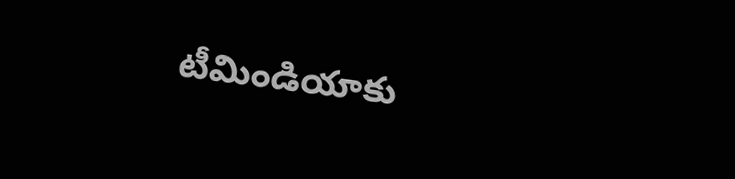టీమిండియాకు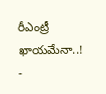రీఎంట్రీ ఖాయమేనా..!
-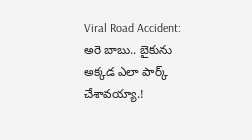Viral Road Accident: అరె బాబు.. బైకును అక్కడ ఎలా పార్క్ చేశావయ్యా.!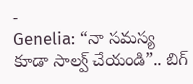-
Genelia: “నా సమస్య కూడా సాల్వ్ చేయండి”.. బిగ్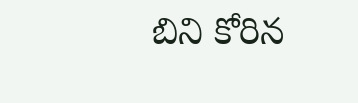బిని కోరిన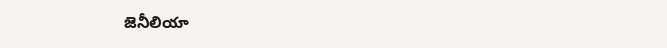జెనీలియా